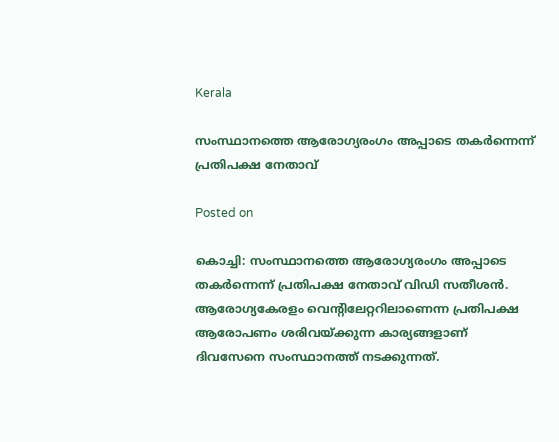Kerala

സംസ്ഥാനത്തെ ആരോഗ്യരംഗം അപ്പാടെ തകര്‍ന്നെന്ന് പ്രതിപക്ഷ നേതാവ്

Posted on

കൊച്ചി: സംസ്ഥാനത്തെ ആരോഗ്യരംഗം അപ്പാടെ തകര്‍ന്നെന്ന് പ്രതിപക്ഷ നേതാവ് വിഡി സതീശന്‍. ആരോഗ്യകേരളം വെന്റിലേറ്ററിലാണെന്ന പ്രതിപക്ഷ ആരോപണം ശരിവയ്ക്കുന്ന കാര്യങ്ങളാണ് ദിവസേനെ സംസ്ഥാനത്ത് നടക്കുന്നത്.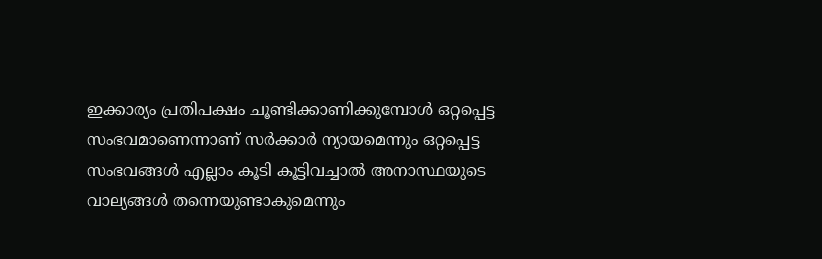ഇക്കാര്യം പ്രതിപക്ഷം ചൂണ്ടിക്കാണിക്കുമ്പോള്‍ ഒറ്റപ്പെട്ട സംഭവമാണെന്നാണ് സര്‍ക്കാര്‍ ന്യായമെന്നും ഒറ്റപ്പെട്ട സംഭവങ്ങള്‍ എല്ലാം കൂടി കൂട്ടിവച്ചാല്‍ അനാസ്ഥയുടെ വാല്യങ്ങള്‍ തന്നെയുണ്ടാകുമെന്നും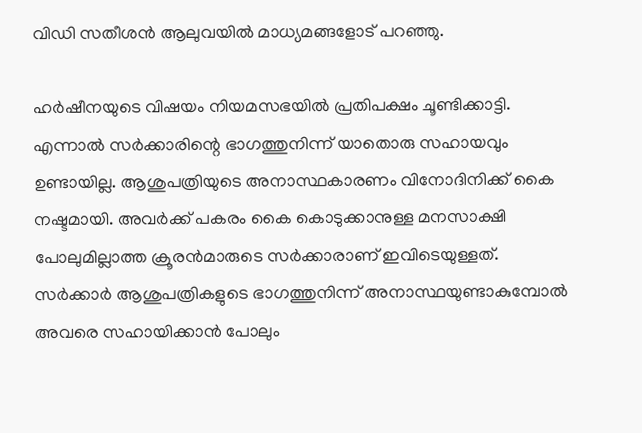വിഡി സതീശന്‍ ആലുവയില്‍ മാധ്യമങ്ങളോട് പറഞ്ഞു.

ഹര്‍ഷീനയുടെ വിഷയം നിയമസഭയില്‍ പ്രതിപക്ഷം ചൂണ്ടിക്കാട്ടി. എന്നാല്‍ സര്‍ക്കാരിന്റെ ഭാഗത്തുനിന്ന് യാതൊരു സഹായവും ഉണ്ടായില്ല. ആശുപത്രിയുടെ അനാസ്ഥകാരണം വിനോദിനിക്ക് കൈ നഷ്ടമായി. അവര്‍ക്ക് പകരം കൈ കൊടുക്കാനുള്ള മനസാക്ഷി പോലുമില്ലാത്ത ക്രൂരന്‍മാരുടെ സര്‍ക്കാരാണ് ഇവിടെയുള്ളത്. സര്‍ക്കാര്‍ ആശുപത്രികളുടെ ഭാഗത്തുനിന്ന് അനാസ്ഥയുണ്ടാകുമ്പോല്‍ അവരെ സഹായിക്കാന്‍ പോലും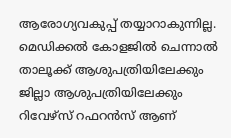ആരോഗ്യവകുപ്പ് തയ്യാറാകുന്നില്ല. മെഡിക്കല്‍ കോളജില്‍ ചെന്നാല്‍ താലൂക്ക് ആശുപത്രിയിലേക്കും ജില്ലാ ആശുപത്രിയിലേക്കും റിവേഴ്‌സ് റഫറന്‍സ് ആണ്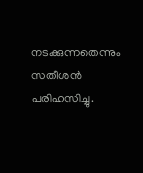നടക്കുന്നതെന്നും സതീശന്‍ പരിഹസിച്ചു.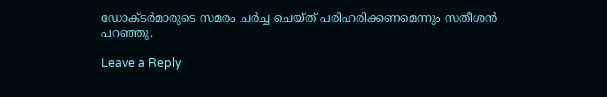ഡോക്ടര്‍മാരുടെ സമരം ചര്‍ച്ച ചെയ്ത് പരിഹരിക്കണമെന്നും സതീശന്‍ പറഞ്ഞു.

Leave a Reply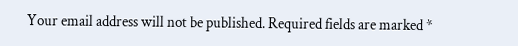Your email address will not be published. Required fields are marked *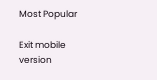Most Popular

Exit mobile version